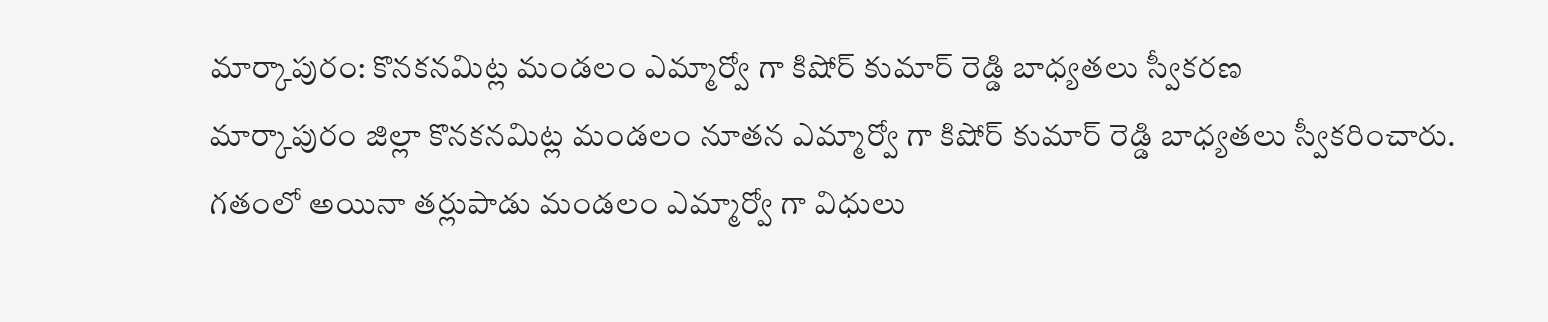మార్కాపురం: కొనకనమిట్ల మండలం ఎమ్మార్వో గా కిషోర్ కుమార్ రెడ్డి బాధ్యతలు స్వీకరణ
మార్కాపురం జిల్లా కొనకనమిట్ల మండలం నూతన ఎమ్మార్వో గా కిషోర్ కుమార్ రెడ్డి బాధ్యతలు స్వీకరించారు. గతంలో అయినా తర్లుపాడు మండలం ఎమ్మార్వో గా విధులు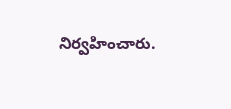నిర్వహించారు.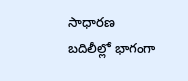సాధారణ బదిలీల్లో భాగంగా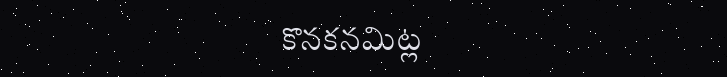కొనకనమిట్ల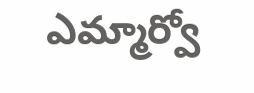ఎమ్మార్వో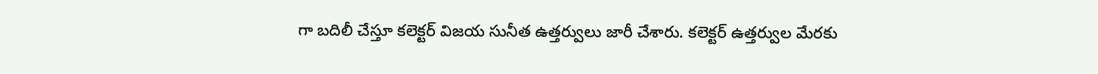గా బదిలీ చేస్తూ కలెక్టర్ విజయ సునీత ఉత్తర్వులు జారీ చేశారు. కలెక్టర్ ఉత్తర్వుల మేరకు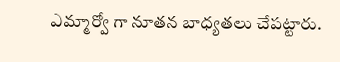ఎమ్మార్వో గా నూతన బాధ్యతలు చేపట్టారు.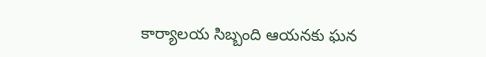కార్యాలయ సిబ్బంది ఆయనకు ఘన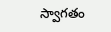స్వాగతం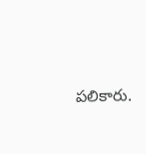పలికారు.